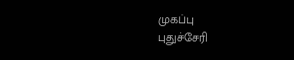முகப்பு
புதுச்சேரி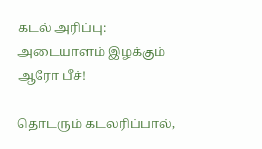கடல் அரிப்பு: அடையாளம் இழக்கும் ஆரோ பீச்!

தொடரும் கடலரிப்பால்,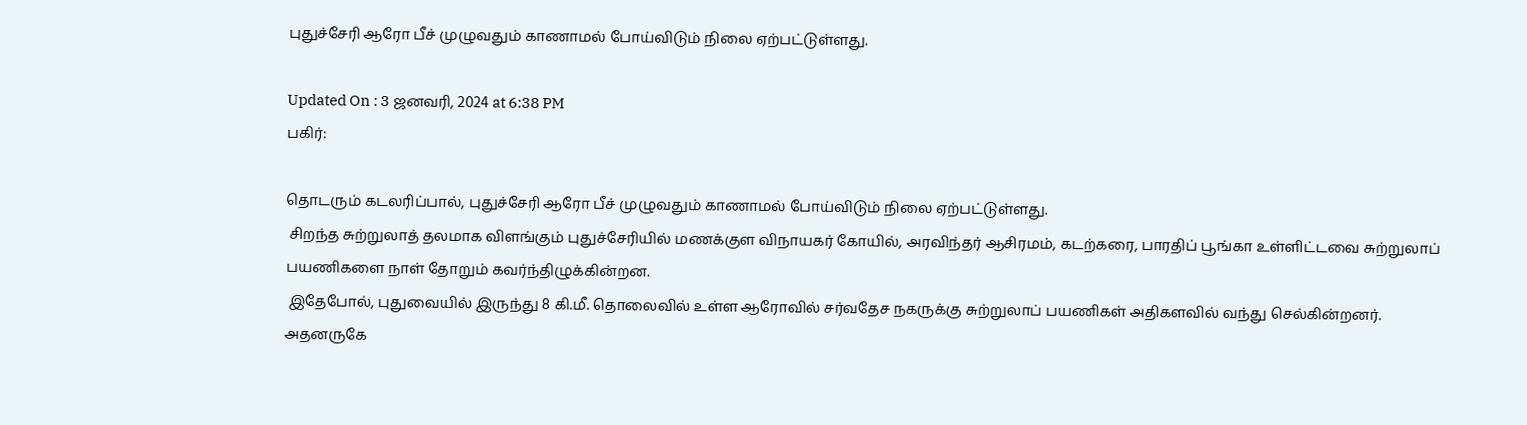புதுச்சேரி ஆரோ பீச் முழுவதும் காணாமல் போய்விடும் நிலை ஏற்பட்டுள்ளது.

Updated On : 3 ஜனவரி, 2024 at 6:38 PM
பகிர்:

தொடரும் கடலரிப்பால், புதுச்சேரி ஆரோ பீச் முழுவதும் காணாமல் போய்விடும் நிலை ஏற்பட்டுள்ளது.
 சிறந்த சுற்றுலாத் தலமாக விளங்கும் புதுச்சேரியில் மணக்குள விநாயகர் கோயில், அரவிந்தர் ஆசிரமம், கடற்கரை, பாரதிப் பூங்கா உள்ளிட்டவை சுற்றுலாப் பயணிகளை நாள் தோறும் கவர்ந்திழுக்கின்றன.
 இதேபோல், புதுவையில் இருந்து 8 கி.மீ. தொலைவில் உள்ள ஆரோவில் சர்வதேச நகருக்கு சுற்றுலாப் பயணிகள் அதிகளவில் வந்து செல்கின்றனர். அதனருகே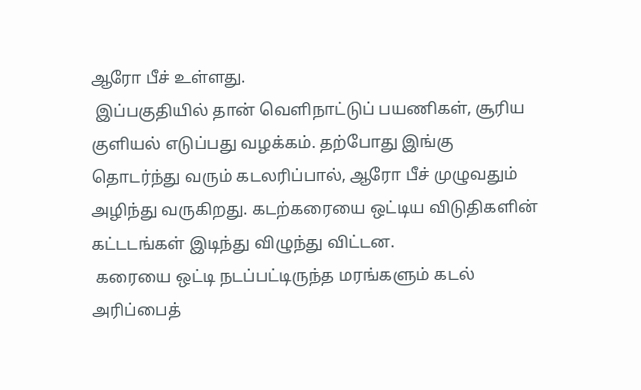ஆரோ பீச் உள்ளது.
 இப்பகுதியில் தான் வெளிநாட்டுப் பயணிகள், சூரிய குளியல் எடுப்பது வழக்கம். தற்போது இங்கு தொடர்ந்து வரும் கடலரிப்பால், ஆரோ பீச் முழுவதும் அழிந்து வருகிறது. கடற்கரையை ஒட்டிய விடுதிகளின் கட்டடங்கள் இடிந்து விழுந்து விட்டன.
 கரையை ஒட்டி நடப்பட்டிருந்த மரங்களும் கடல் அரிப்பைத்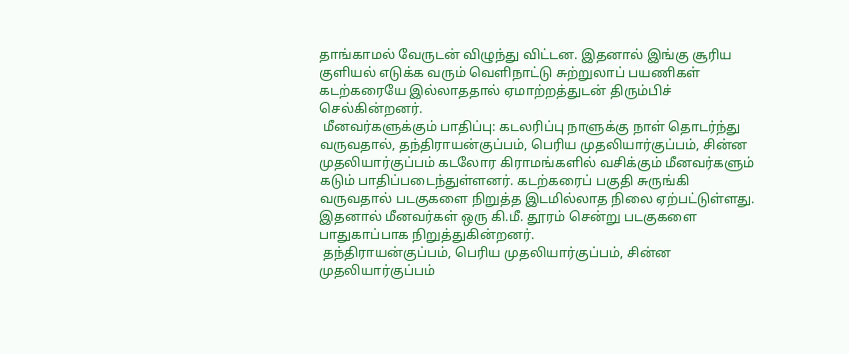தாங்காமல் வேருடன் விழுந்து விட்டன. இதனால் இங்கு சூரிய குளியல் எடுக்க வரும் வெளிநாட்டு சுற்றுலாப் பயணிகள் கடற்கரையே இல்லாததால் ஏமாற்றத்துடன் திரும்பிச் செல்கின்றனர்.
 மீனவர்களுக்கும் பாதிப்பு: கடலரிப்பு நாளுக்கு நாள் தொடர்ந்து வருவதால், தந்திராயன்குப்பம், பெரிய முதலியார்குப்பம், சின்ன முதலியார்குப்பம் கடலோர கிராமங்களில் வசிக்கும் மீனவர்களும் கடும் பாதிப்படைந்துள்ளனர். கடற்கரைப் பகுதி சுருங்கி வருவதால் படகுகளை நிறுத்த இடமில்லாத நிலை ஏற்பட்டுள்ளது. இதனால் மீனவர்கள் ஒரு கி.மீ. தூரம் சென்று படகுகளை பாதுகாப்பாக நிறுத்துகின்றனர்.
 தந்திராயன்குப்பம், பெரிய முதலியார்குப்பம், சின்ன முதலியார்குப்பம்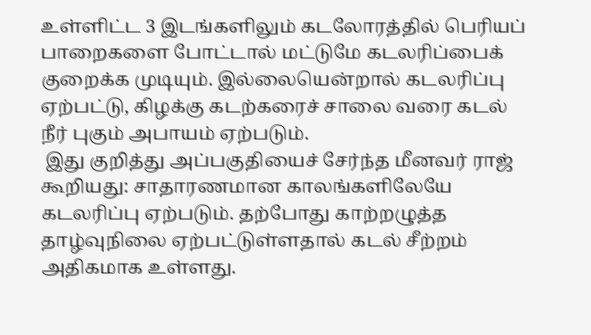உள்ளிட்ட 3 இடங்களிலும் கடலோரத்தில் பெரியப் பாறைகளை போட்டால் மட்டுமே கடலரிப்பைக் குறைக்க முடியும். இல்லையென்றால் கடலரிப்பு ஏற்பட்டு, கிழக்கு கடற்கரைச் சாலை வரை கடல் நீர் புகும் அபாயம் ஏற்படும்.
 இது குறித்து அப்பகுதியைச் சேர்ந்த மீனவர் ராஜ் கூறியது: சாதாரணமான காலங்களிலேயே கடலரிப்பு ஏற்படும். தற்போது காற்றழுத்த தாழ்வுநிலை ஏற்பட்டுள்ளதால் கடல் சீற்றம் அதிகமாக உள்ளது.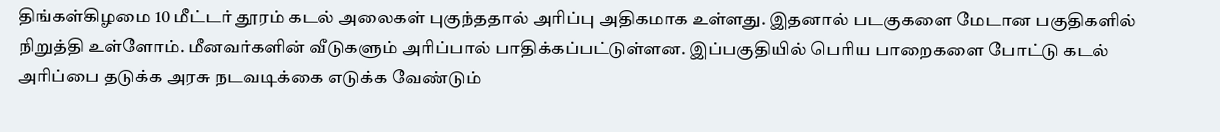திங்கள்கிழமை 10 மீட்டர் தூரம் கடல் அலைகள் புகுந்ததால் அரிப்பு அதிகமாக உள்ளது. இதனால் படகுகளை மேடான பகுதிகளில் நிறுத்தி உள்ளோம். மீனவர்களின் வீடுகளும் அரிப்பால் பாதிக்கப்பட்டுள்ளன. இப்பகுதியில் பெரிய பாறைகளை போட்டு கடல் அரிப்பை தடுக்க அரசு நடவடிக்கை எடுக்க வேண்டும்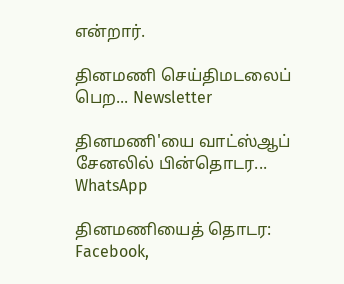என்றார்.

தினமணி செய்திமடலைப் பெற... Newsletter

தினமணி'யை வாட்ஸ்ஆப் சேனலில் பின்தொடர... WhatsApp

தினமணியைத் தொடர: Facebook,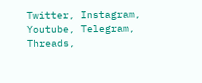Twitter, Instagram, Youtube, Telegram, Threads,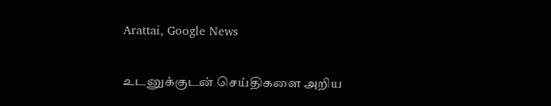Arattai, Google News

உடனுக்குடன் செய்திகளை அறிய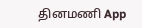தினமணி App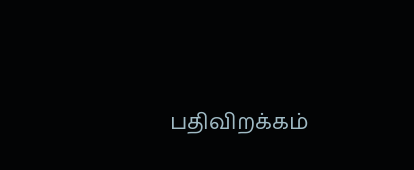பதிவிறக்கம்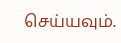செய்யவும்.